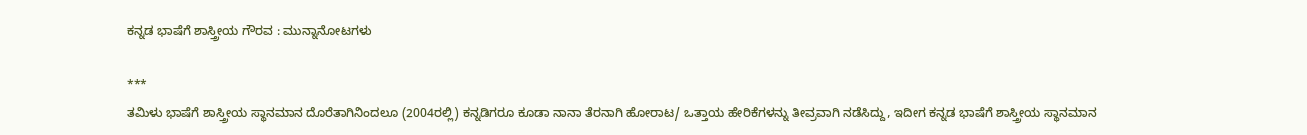ಕನ್ನಡ ಭಾಷೆಗೆ ಶಾಸ್ತ್ರೀಯ ಗೌರವ : ಮುನ್ನಾನೋಟಗಳು

***
ತಮಿಳು ಭಾಷೆಗೆ ಶಾಸ್ತ್ರೀಯ ಸ್ಥಾನಮಾನ ದೊರೆತಾಗಿನಿಂದಲೂ (2004ರಲ್ಲಿ) ಕನ್ನಡಿಗರೂ ಕೂಡಾ ನಾನಾ ತೆರನಾಗಿ ಹೋರಾಟ/ ಒತ್ತಾಯ ಹೇರಿಕೆಗಳನ್ನು ತೀವ್ರವಾಗಿ ನಡೆಸಿದ್ದು, ಇದೀಗ ಕನ್ನಡ ಭಾಷೆಗೆ ಶಾಸ್ತ್ರೀಯ ಸ್ಥಾನಮಾನ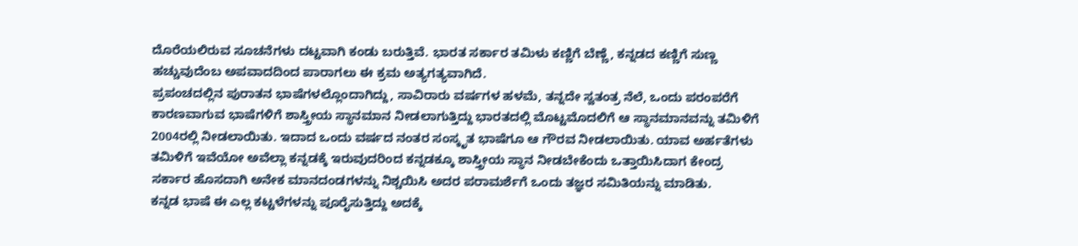ದೊರೆಯಲಿರುವ ಸೂಚನೆಗಳು ದಟ್ಟವಾಗಿ ಕಂಡು ಬರುತ್ತಿವೆ. ಭಾರತ ಸರ್ಕಾರ ತಮಿಳು ಕಣ್ಣಿಗೆ ಬೆಣ್ಣೆ, ಕನ್ನಡದ ಕಣ್ಣಿಗೆ ಸುಣ್ಣ ಹಚ್ಚುವುದೆಂಬ ಅಪವಾದದಿಂದ ಪಾರಾಗಲು ಈ ಕ್ರಮ ಅತ್ಯಗತ್ಯವಾಗಿದೆ.
ಪ್ರಪಂಚದಲ್ಲಿನ ಪುರಾತನ ಭಾಷೆಗಳಲ್ಲೊಂದಾಗಿದ್ದು, ಸಾವಿರಾರು ವರ್ಷಗಳ ಹಳಮೆ, ತನ್ನದೇ ಸ್ವತಂತ್ರ ನೆಲೆ, ಒಂದು ಪರಂಪರೆಗೆ ಕಾರಣವಾಗುವ ಭಾಷೆಗಳಿಗೆ ಶಾಸ್ತ್ರೀಯ ಸ್ಥಾನಮಾನ ನೀಡಲಾಗುತ್ತಿದ್ದು ಭಾರತದಲ್ಲಿ ಮೊಟ್ಟಮೊದಲಿಗೆ ಆ ಸ್ಥಾನಮಾನವನ್ನು ತಮಿಳಿಗೆ 2004ರಲ್ಲಿ ನೀಡಲಾಯಿತು. ಇದಾದ ಒಂದು ವರ್ಷದ ನಂತರ ಸಂಸ್ಕೃತ ಭಾಷೆಗೂ ಆ ಗೌರವ ನೀಡಲಾಯಿತು. ಯಾವ ಅರ್ಹತೆಗಳು ತಮಿಳಿಗೆ ಇವೆಯೋ ಅವೆಲ್ಲಾ ಕನ್ನಡಕ್ಕೆ ಇರುವುದರಿಂದ ಕನ್ನಡಕ್ಕೂ ಶಾಸ್ತ್ರೀಯ ಸ್ಥಾನ ನೀಡಬೇಕೆಂದು ಒತ್ತಾಯಿಸಿದಾಗ ಕೇಂದ್ರ ಸರ್ಕಾರ ಹೊಸದಾಗಿ ಅನೇಕ ಮಾನದಂಡಗಳನ್ನು ನಿಶ್ಚಯಿಸಿ ಅದರ ಪರಾಮರ್ಶೆಗೆ ಒಂದು ತಜ್ಞರ ಸಮಿತಿಯನ್ನು ಮಾಡಿತು.
ಕನ್ನಡ ಭಾಷೆ ಈ ಎಲ್ಲ ಕಟ್ಟಳೆಗಳನ್ನು ಪೂರೈಸುತ್ತಿದ್ದು ಅದಕ್ಕೆ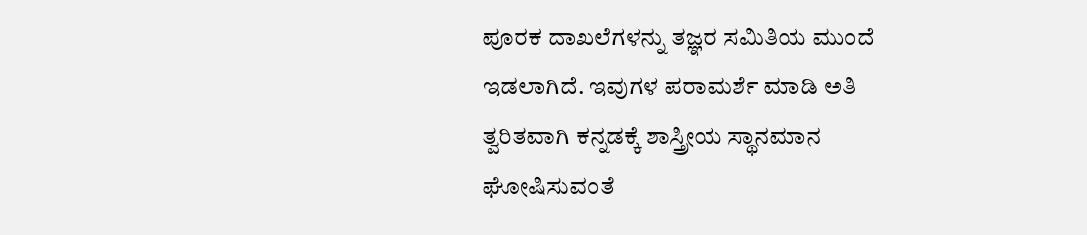ಪೂರಕ ದಾಖಲೆಗಳನ್ನು ತಜ್ಞರ ಸಮಿತಿಯ ಮುಂದೆ ಇಡಲಾಗಿದೆ. ಇವುಗಳ ಪರಾಮರ್ಶೆ ಮಾಡಿ ಅತಿ ತ್ವರಿತವಾಗಿ ಕನ್ನಡಕ್ಕೆ ಶಾಸ್ತ್ರೀಯ ಸ್ಥಾನಮಾನ ಘೋಷಿಸುವಂತೆ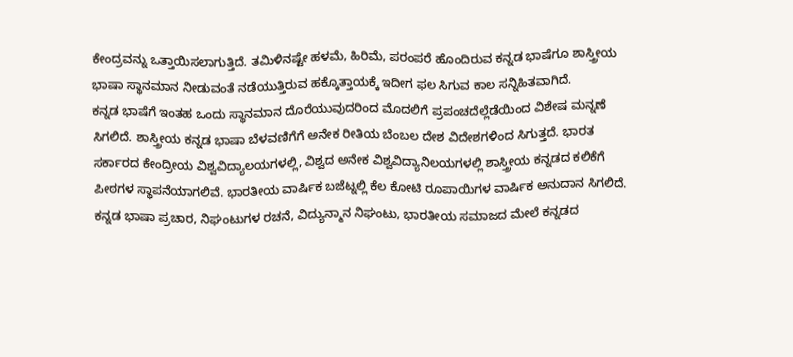ಕೇಂದ್ರವನ್ನು ಒತ್ತಾಯಿಸಲಾಗುತ್ತಿದೆ. ತಮಿಳಿನಷ್ಟೇ ಹಳಮೆ, ಹಿರಿಮೆ, ಪರಂಪರೆ ಹೊಂದಿರುವ ಕನ್ನಡ ಭಾಷೆಗೂ ಶಾಸ್ತ್ರೀಯ ಭಾಷಾ ಸ್ಥಾನಮಾನ ನೀಡುವಂತೆ ನಡೆಯುತ್ತಿರುವ ಹಕ್ಕೊತ್ತಾಯಕ್ಕೆ ಇದೀಗ ಫಲ ಸಿಗುವ ಕಾಲ ಸನ್ನಿಹಿತವಾಗಿದೆ.
ಕನ್ನಡ ಭಾಷೆಗೆ ಇಂತಹ ಒಂದು ಸ್ಥಾನಮಾನ ದೊರೆಯುವುದರಿಂದ ಮೊದಲಿಗೆ ಪ್ರಪಂಚದೆಲ್ಲೆಡೆಯಿಂದ ವಿಶೇಷ ಮನ್ನಣೆ ಸಿಗಲಿದೆ. ಶಾಸ್ತ್ರೀಯ ಕನ್ನಡ ಭಾಷಾ ಬೆಳವಣಿಗೆಗೆ ಅನೇಕ ರೀತಿಯ ಬೆಂಬಲ ದೇಶ ವಿದೇಶಗಳಿಂದ ಸಿಗುತ್ತದೆ. ಭಾರತ ಸರ್ಕಾರದ ಕೇಂದ್ರೀಯ ವಿಶ್ವವಿದ್ಯಾಲಯಗಳಲ್ಲಿ, ವಿಶ್ವದ ಅನೇಕ ವಿಶ್ವವಿದ್ಯಾನಿಲಯಗಳಲ್ಲಿ ಶಾಸ್ತ್ರೀಯ ಕನ್ನಡದ ಕಲಿಕೆಗೆ ಪೀಠಗಳ ಸ್ಥಾಪನೆಯಾಗಲಿವೆ. ಭಾರತೀಯ ವಾರ್ಷಿಕ ಬಜೆಟ್ನಲ್ಲಿ ಕೆಲ ಕೋಟಿ ರೂಪಾಯಿಗಳ ವಾರ್ಷಿಕ ಅನುದಾನ ಸಿಗಲಿದೆ.
ಕನ್ನಡ ಭಾಷಾ ಪ್ರಚಾರ, ನಿಘಂಟುಗಳ ರಚನೆ, ವಿದ್ಯುನ್ಮಾನ ನಿಘಂಟು, ಭಾರತೀಯ ಸಮಾಜದ ಮೇಲೆ ಕನ್ನಡದ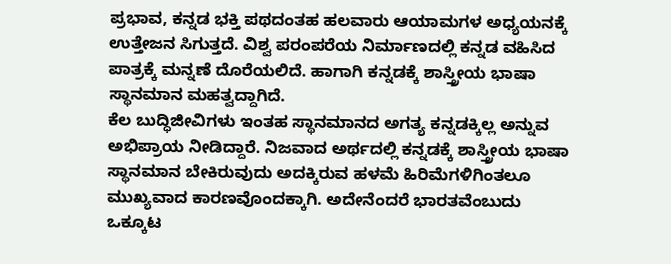ಪ್ರಭಾವ, ಕನ್ನಡ ಭಕ್ತಿ ಪಥದಂತಹ ಹಲವಾರು ಆಯಾಮಗಳ ಅಧ್ಯಯನಕ್ಕೆ ಉತ್ತೇಜನ ಸಿಗುತ್ತದೆ. ವಿಶ್ವ ಪರಂಪರೆಯ ನಿರ್ಮಾಣದಲ್ಲಿ ಕನ್ನಡ ವಹಿಸಿದ ಪಾತ್ರಕ್ಕೆ ಮನ್ನಣೆ ದೊರೆಯಲಿದೆ. ಹಾಗಾಗಿ ಕನ್ನಡಕ್ಕೆ ಶಾಸ್ತ್ರೀಯ ಭಾಷಾ ಸ್ಥಾನಮಾನ ಮಹತ್ವದ್ದಾಗಿದೆ.
ಕೆಲ ಬುದ್ಧಿಜೀವಿಗಳು ಇಂತಹ ಸ್ಥಾನಮಾನದ ಅಗತ್ಯ ಕನ್ನಡಕ್ಕಿಲ್ಲ ಅನ್ನುವ ಅಭಿಪ್ರಾಯ ನೀಡಿದ್ದಾರೆ. ನಿಜವಾದ ಅರ್ಥದಲ್ಲಿ ಕನ್ನಡಕ್ಕೆ ಶಾಸ್ತ್ರೀಯ ಭಾಷಾ ಸ್ಥಾನಮಾನ ಬೇಕಿರುವುದು ಅದಕ್ಕಿರುವ ಹಳಮೆ ಹಿರಿಮೆಗಳಿಗಿಂತಲೂ ಮುಖ್ಯವಾದ ಕಾರಣವೊಂದಕ್ಕಾಗಿ. ಅದೇನೆಂದರೆ ಭಾರತವೆಂಬುದು ಒಕ್ಕೂಟ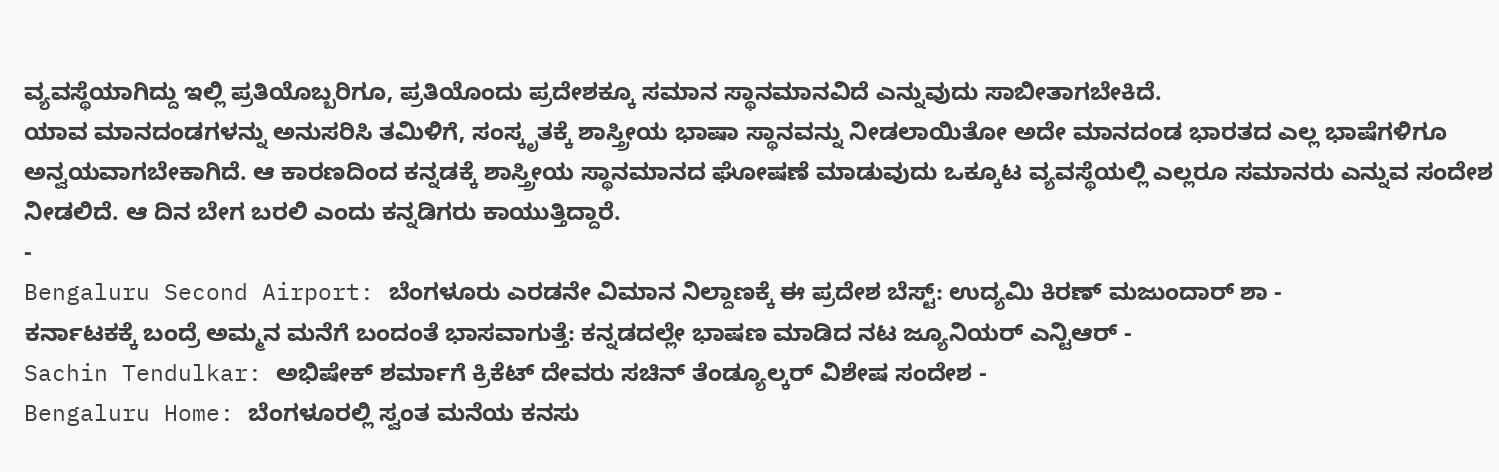ವ್ಯವಸ್ಥೆಯಾಗಿದ್ದು ಇಲ್ಲಿ ಪ್ರತಿಯೊಬ್ಬರಿಗೂ, ಪ್ರತಿಯೊಂದು ಪ್ರದೇಶಕ್ಕೂ ಸಮಾನ ಸ್ಥಾನಮಾನವಿದೆ ಎನ್ನುವುದು ಸಾಬೀತಾಗಬೇಕಿದೆ.
ಯಾವ ಮಾನದಂಡಗಳನ್ನು ಅನುಸರಿಸಿ ತಮಿಳಿಗೆ, ಸಂಸ್ಕೃತಕ್ಕೆ ಶಾಸ್ತ್ರೀಯ ಭಾಷಾ ಸ್ಥಾನವನ್ನು ನೀಡಲಾಯಿತೋ ಅದೇ ಮಾನದಂಡ ಭಾರತದ ಎಲ್ಲ ಭಾಷೆಗಳಿಗೂ ಅನ್ವಯವಾಗಬೇಕಾಗಿದೆ. ಆ ಕಾರಣದಿಂದ ಕನ್ನಡಕ್ಕೆ ಶಾಸ್ತ್ರೀಯ ಸ್ಥಾನಮಾನದ ಘೋಷಣೆ ಮಾಡುವುದು ಒಕ್ಕೂಟ ವ್ಯವಸ್ಥೆಯಲ್ಲಿ ಎಲ್ಲರೂ ಸಮಾನರು ಎನ್ನುವ ಸಂದೇಶ ನೀಡಲಿದೆ. ಆ ದಿನ ಬೇಗ ಬರಲಿ ಎಂದು ಕನ್ನಡಿಗರು ಕಾಯುತ್ತಿದ್ದಾರೆ.
-
Bengaluru Second Airport: ಬೆಂಗಳೂರು ಎರಡನೇ ವಿಮಾನ ನಿಲ್ದಾಣಕ್ಕೆ ಈ ಪ್ರದೇಶ ಬೆಸ್ಟ್: ಉದ್ಯಮಿ ಕಿರಣ್ ಮಜುಂದಾರ್ ಶಾ -
ಕರ್ನಾಟಕಕ್ಕೆ ಬಂದ್ರೆ ಅಮ್ಮನ ಮನೆಗೆ ಬಂದಂತೆ ಭಾಸವಾಗುತ್ತೆ: ಕನ್ನಡದಲ್ಲೇ ಭಾಷಣ ಮಾಡಿದ ನಟ ಜ್ಯೂನಿಯರ್ ಎನ್ಟಿಆರ್ -
Sachin Tendulkar: ಅಭಿಷೇಕ್ ಶರ್ಮಾಗೆ ಕ್ರಿಕೆಟ್ ದೇವರು ಸಚಿನ್ ತೆಂಡ್ಯೂಲ್ಕರ್ ವಿಶೇಷ ಸಂದೇಶ -
Bengaluru Home: ಬೆಂಗಳೂರಲ್ಲಿ ಸ್ವಂತ ಮನೆಯ ಕನಸು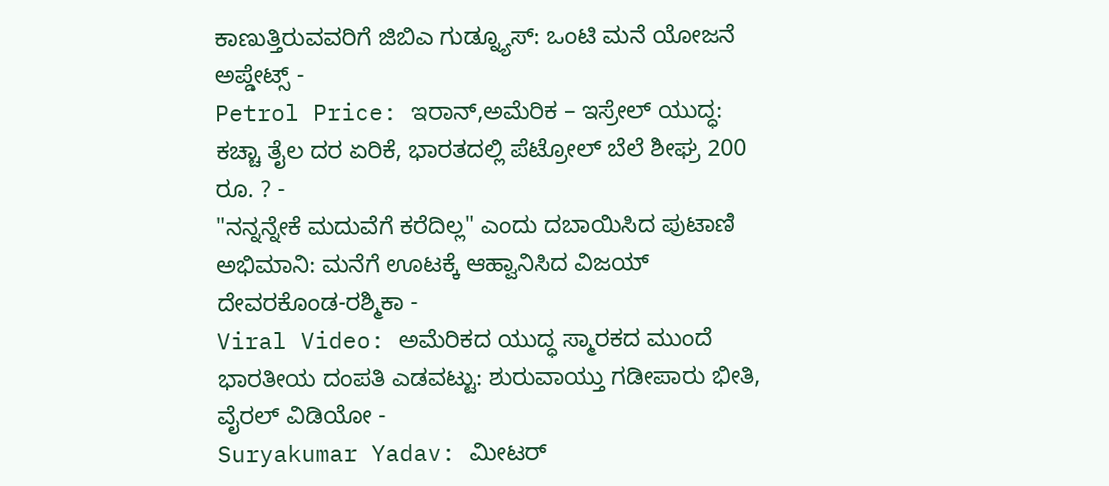ಕಾಣುತ್ತಿರುವವರಿಗೆ ಜಿಬಿಎ ಗುಡ್ನ್ಯೂಸ್: ಒಂಟಿ ಮನೆ ಯೋಜನೆ ಅಪ್ಡೇಟ್ಸ್ -
Petrol Price: ಇರಾನ್,ಅಮೆರಿಕ – ಇಸ್ರೇಲ್ ಯುದ್ಧ: ಕಚ್ಚಾ ತೈಲ ದರ ಏರಿಕೆ, ಭಾರತದಲ್ಲಿ ಪೆಟ್ರೋಲ್ ಬೆಲೆ ಶೀಘ್ರ 200 ರೂ. ? -
"ನನ್ನನ್ನೇಕೆ ಮದುವೆಗೆ ಕರೆದಿಲ್ಲ" ಎಂದು ದಬಾಯಿಸಿದ ಪುಟಾಣಿ ಅಭಿಮಾನಿ: ಮನೆಗೆ ಊಟಕ್ಕೆ ಆಹ್ವಾನಿಸಿದ ವಿಜಯ್ ದೇವರಕೊಂಡ-ರಶ್ಮಿಕಾ -
Viral Video: ಅಮೆರಿಕದ ಯುದ್ಧ ಸ್ಮಾರಕದ ಮುಂದೆ ಭಾರತೀಯ ದಂಪತಿ ಎಡವಟ್ಟು: ಶುರುವಾಯ್ತು ಗಡೀಪಾರು ಭೀತಿ, ವೈರಲ್ ವಿಡಿಯೋ -
Suryakumar Yadav: ಮೀಟರ್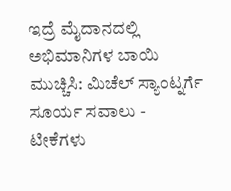ಇದ್ರೆ ಮೈದಾನದಲ್ಲಿ ಅಭಿಮಾನಿಗಳ ಬಾಯಿ ಮುಚ್ಚಿಸಿ: ಮಿಚೆಲ್ ಸ್ಯಾಂಟ್ನರ್ಗೆ ಸೂರ್ಯ ಸವಾಲು -
ಟೀಕೆಗಳು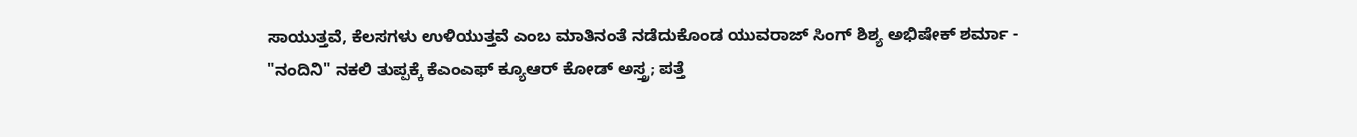ಸಾಯುತ್ತವೆ, ಕೆಲಸಗಳು ಉಳಿಯುತ್ತವೆ ಎಂಬ ಮಾತಿನಂತೆ ನಡೆದುಕೊಂಡ ಯುವರಾಜ್ ಸಿಂಗ್ ಶಿಶ್ಯ ಅಭಿಷೇಕ್ ಶರ್ಮಾ -
"ನಂದಿನಿ" ನಕಲಿ ತುಪ್ಪಕ್ಕೆ ಕೆಎಂಎಫ್ ಕ್ಯೂಆರ್ ಕೋಡ್ ಅಸ್ತ್ರ; ಪತ್ತೆ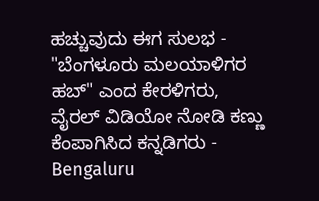ಹಚ್ಚುವುದು ಈಗ ಸುಲಭ -
"ಬೆಂಗಳೂರು ಮಲಯಾಳಿಗರ ಹಬ್" ಎಂದ ಕೇರಳಿಗರು, ವೈರಲ್ ವಿಡಿಯೋ ನೋಡಿ ಕಣ್ಣು ಕೆಂಪಾಗಿಸಿದ ಕನ್ನಡಿಗರು -
Bengaluru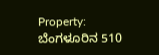Property: ಬೆಂಗಳೂರಿನ 510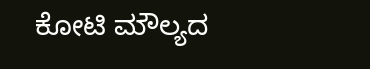ಕೋಟಿ ಮೌಲ್ಯದ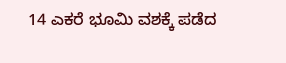14 ಎಕರೆ ಭೂಮಿ ವಶಕ್ಕೆ ಪಡೆದ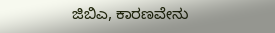ಜಿಬಿಎ, ಕಾರಣವೇನು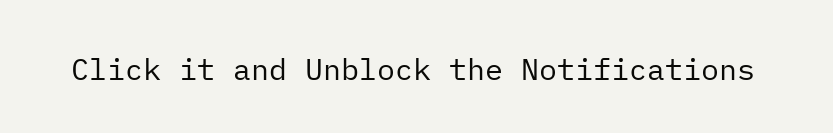Click it and Unblock the Notifications